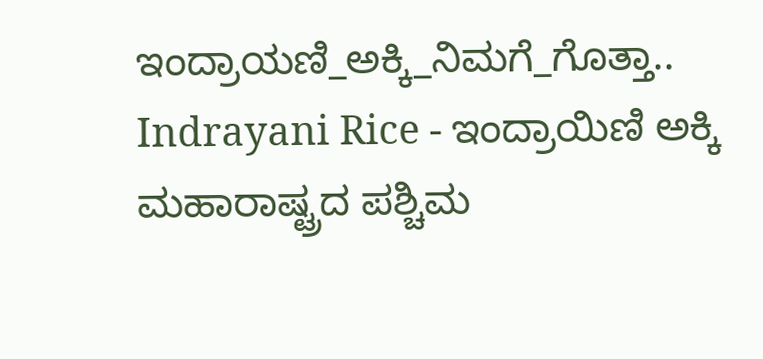ಇಂದ್ರಾಯಣಿ_ಅಕ್ಕಿ_ನಿಮಗೆ_ಗೊತ್ತಾ..
Indrayani Rice - ಇಂದ್ರಾಯಿಣಿ ಅಕ್ಕಿ ಮಹಾರಾಷ್ಟ್ರದ ಪಶ್ಚಿಮ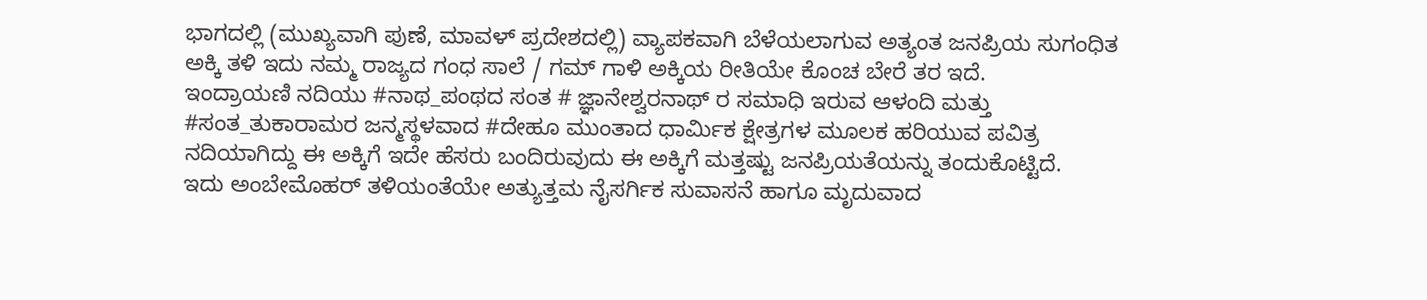ಭಾಗದಲ್ಲಿ (ಮುಖ್ಯವಾಗಿ ಪುಣೆ, ಮಾವಳ್ ಪ್ರದೇಶದಲ್ಲಿ) ವ್ಯಾಪಕವಾಗಿ ಬೆಳೆಯಲಾಗುವ ಅತ್ಯಂತ ಜನಪ್ರಿಯ ಸುಗಂಧಿತ ಅಕ್ಕಿ ತಳಿ ಇದು ನಮ್ಮ ರಾಜ್ಯದ ಗಂಧ ಸಾಲೆ / ಗಮ್ ಗಾಳಿ ಅಕ್ಕಿಯ ರೀತಿಯೇ ಕೊಂಚ ಬೇರೆ ತರ ಇದೆ.
ಇಂದ್ರಾಯಣಿ ನದಿಯು #ನಾಥ_ಪಂಥದ ಸಂತ # ಜ್ಞಾನೇಶ್ವರನಾಥ್ ರ ಸಮಾಧಿ ಇರುವ ಆಳಂದಿ ಮತ್ತು #ಸಂತ_ತುಕಾರಾಮರ ಜನ್ಮಸ್ಥಳವಾದ #ದೇಹೂ ಮುಂತಾದ ಧಾರ್ಮಿಕ ಕ್ಷೇತ್ರಗಳ ಮೂಲಕ ಹರಿಯುವ ಪವಿತ್ರ ನದಿಯಾಗಿದ್ದು ಈ ಅಕ್ಕಿಗೆ ಇದೇ ಹೆಸರು ಬಂದಿರುವುದು ಈ ಅಕ್ಕಿಗೆ ಮತ್ತಷ್ಟು ಜನಪ್ರಿಯತೆಯನ್ನು ತಂದುಕೊಟ್ಟಿದೆ.
ಇದು ಅಂಬೇಮೊಹರ್ ತಳಿಯಂತೆಯೇ ಅತ್ಯುತ್ತಮ ನೈಸರ್ಗಿಕ ಸುವಾಸನೆ ಹಾಗೂ ಮೃದುವಾದ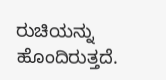ರುಚಿಯನ್ನು ಹೊಂದಿರುತ್ತದೆ.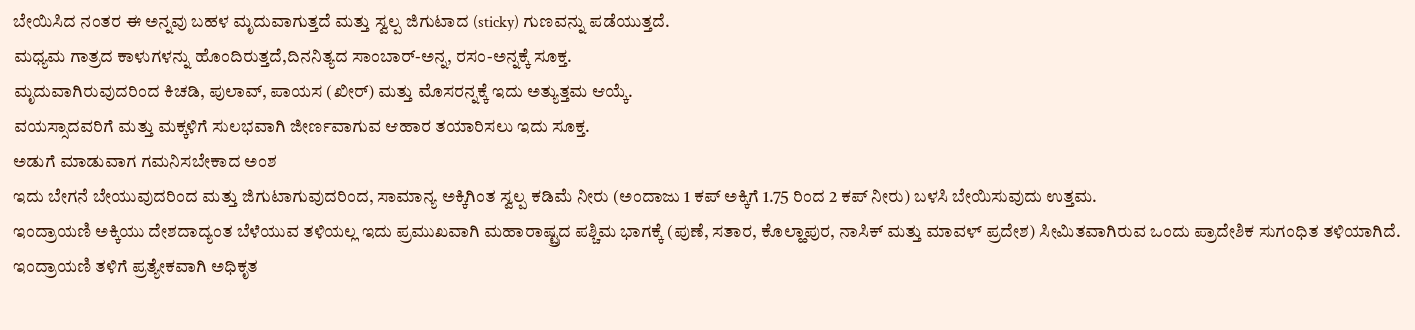ಬೇಯಿಸಿದ ನಂತರ ಈ ಅನ್ನವು ಬಹಳ ಮೃದುವಾಗುತ್ತದೆ ಮತ್ತು ಸ್ವಲ್ಪ ಜಿಗುಟಾದ (sticky) ಗುಣವನ್ನು ಪಡೆಯುತ್ತದೆ.
ಮಧ್ಯಮ ಗಾತ್ರದ ಕಾಳುಗಳನ್ನು ಹೊಂದಿರುತ್ತದೆ,ದಿನನಿತ್ಯದ ಸಾಂಬಾರ್-ಅನ್ನ, ರಸಂ-ಅನ್ನಕ್ಕೆ ಸೂಕ್ತ.
ಮೃದುವಾಗಿರುವುದರಿಂದ ಕಿಚಡಿ, ಪುಲಾವ್, ಪಾಯಸ (ಖೀರ್) ಮತ್ತು ಮೊಸರನ್ನಕ್ಕೆ ಇದು ಅತ್ಯುತ್ತಮ ಆಯ್ಕೆ.
ವಯಸ್ಸಾದವರಿಗೆ ಮತ್ತು ಮಕ್ಕಳಿಗೆ ಸುಲಭವಾಗಿ ಜೀರ್ಣವಾಗುವ ಆಹಾರ ತಯಾರಿಸಲು ಇದು ಸೂಕ್ತ.
ಅಡುಗೆ ಮಾಡುವಾಗ ಗಮನಿಸಬೇಕಾದ ಅಂಶ
ಇದು ಬೇಗನೆ ಬೇಯುವುದರಿಂದ ಮತ್ತು ಜಿಗುಟಾಗುವುದರಿಂದ, ಸಾಮಾನ್ಯ ಅಕ್ಕಿಗಿಂತ ಸ್ವಲ್ಪ ಕಡಿಮೆ ನೀರು (ಅಂದಾಜು 1 ಕಪ್ ಅಕ್ಕಿಗೆ 1.75 ರಿಂದ 2 ಕಪ್ ನೀರು) ಬಳಸಿ ಬೇಯಿಸುವುದು ಉತ್ತಮ.
ಇಂದ್ರಾಯಣಿ ಅಕ್ಕಿಯು ದೇಶದಾದ್ಯಂತ ಬೆಳೆಯುವ ತಳಿಯಲ್ಲ ಇದು ಪ್ರಮುಖವಾಗಿ ಮಹಾರಾಷ್ಟ್ರದ ಪಶ್ಚಿಮ ಭಾಗಕ್ಕೆ (ಪುಣೆ, ಸತಾರ, ಕೊಲ್ಹಾಪುರ, ನಾಸಿಕ್ ಮತ್ತು ಮಾವಳ್ ಪ್ರದೇಶ) ಸೀಮಿತವಾಗಿರುವ ಒಂದು ಪ್ರಾದೇಶಿಕ ಸುಗಂಧಿತ ತಳಿಯಾಗಿದೆ.
ಇಂದ್ರಾಯಣಿ ತಳಿಗೆ ಪ್ರತ್ಯೇಕವಾಗಿ ಅಧಿಕೃತ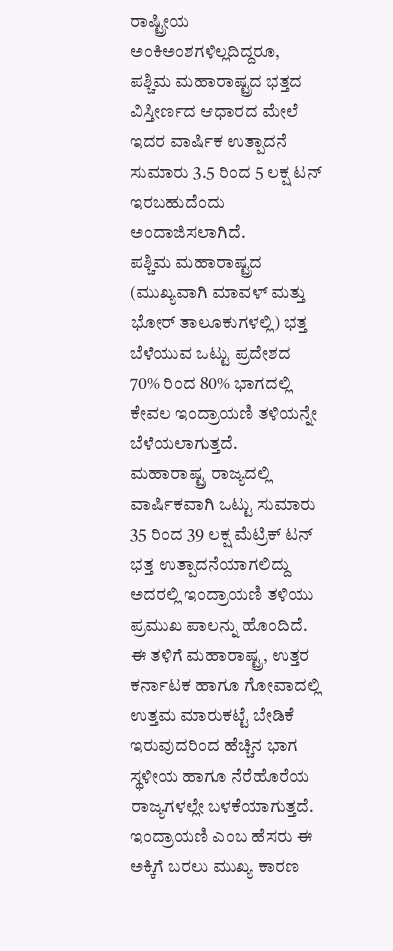ರಾಷ್ಟ್ರೀಯ ಅಂಕಿಅಂಶಗಳಿಲ್ಲದಿದ್ದರೂ, ಪಶ್ಚಿಮ ಮಹಾರಾಷ್ಟ್ರದ ಭತ್ತದ ವಿಸ್ತೀರ್ಣದ ಆಧಾರದ ಮೇಲೆ ಇದರ ವಾರ್ಷಿಕ ಉತ್ಪಾದನೆ ಸುಮಾರು 3.5 ರಿಂದ 5 ಲಕ್ಷ ಟನ್ ಇರಬಹುದೆಂದು ಅಂದಾಜಿಸಲಾಗಿದೆ.
ಪಶ್ಚಿಮ ಮಹಾರಾಷ್ಟ್ರದ (ಮುಖ್ಯವಾಗಿ ಮಾವಳ್ ಮತ್ತು ಭೋರ್ ತಾಲೂಕುಗಳಲ್ಲಿ) ಭತ್ತ ಬೆಳೆಯುವ ಒಟ್ಟು ಪ್ರದೇಶದ 70% ರಿಂದ 80% ಭಾಗದಲ್ಲಿ ಕೇವಲ ಇಂದ್ರಾಯಣಿ ತಳಿಯನ್ನೇ ಬೆಳೆಯಲಾಗುತ್ತದೆ.
ಮಹಾರಾಷ್ಟ್ರ ರಾಜ್ಯದಲ್ಲಿ ವಾರ್ಷಿಕವಾಗಿ ಒಟ್ಟು ಸುಮಾರು 35 ರಿಂದ 39 ಲಕ್ಷ ಮೆಟ್ರಿಕ್ ಟನ್ ಭತ್ತ ಉತ್ಪಾದನೆಯಾಗಲಿದ್ದು ಅದರಲ್ಲಿ ಇಂದ್ರಾಯಣಿ ತಳಿಯು ಪ್ರಮುಖ ಪಾಲನ್ನು ಹೊಂದಿದೆ.
ಈ ತಳಿಗೆ ಮಹಾರಾಷ್ಟ್ರ, ಉತ್ತರ ಕರ್ನಾಟಕ ಹಾಗೂ ಗೋವಾದಲ್ಲಿ ಉತ್ತಮ ಮಾರುಕಟ್ಟೆ ಬೇಡಿಕೆ ಇರುವುದರಿಂದ ಹೆಚ್ಚಿನ ಭಾಗ ಸ್ಥಳೀಯ ಹಾಗೂ ನೆರೆಹೊರೆಯ ರಾಜ್ಯಗಳಲ್ಲೇ ಬಳಕೆಯಾಗುತ್ತದೆ.
ಇಂದ್ರಾಯಣಿ ಎಂಬ ಹೆಸರು ಈ ಅಕ್ಕಿಗೆ ಬರಲು ಮುಖ್ಯ ಕಾರಣ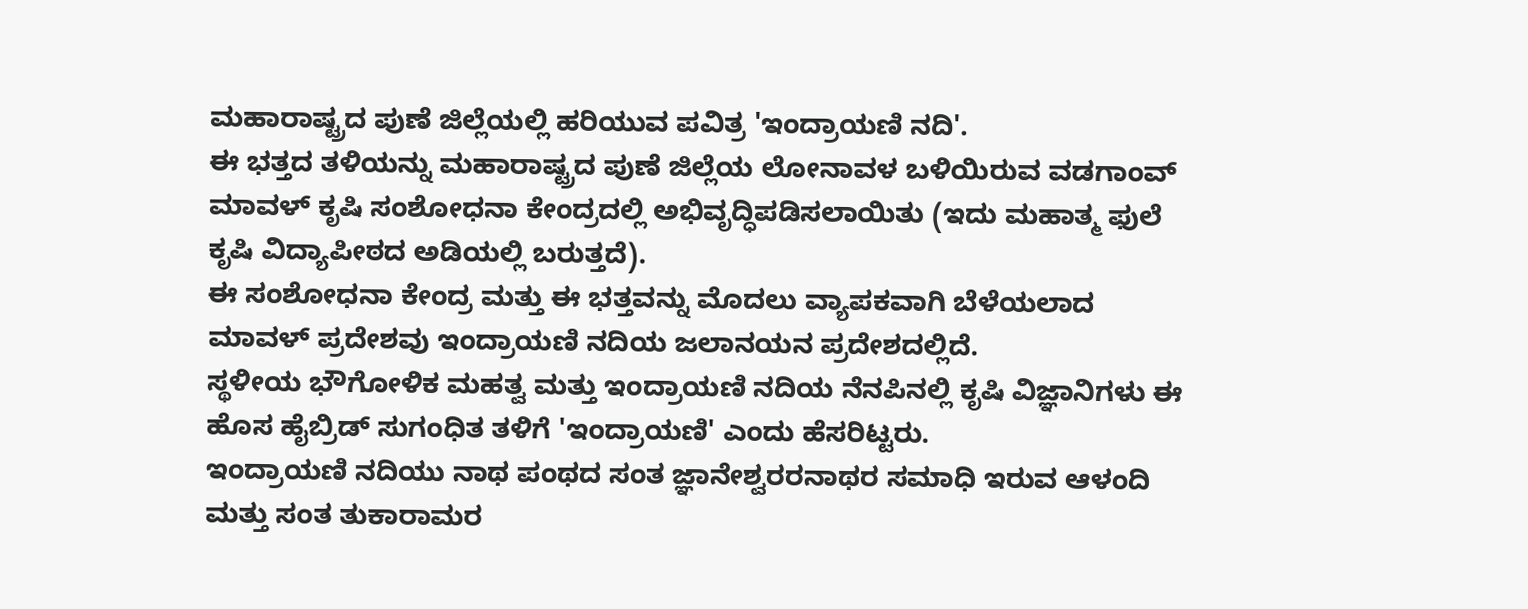ಮಹಾರಾಷ್ಟ್ರದ ಪುಣೆ ಜಿಲ್ಲೆಯಲ್ಲಿ ಹರಿಯುವ ಪವಿತ್ರ 'ಇಂದ್ರಾಯಣಿ ನದಿ'.
ಈ ಭತ್ತದ ತಳಿಯನ್ನು ಮಹಾರಾಷ್ಟ್ರದ ಪುಣೆ ಜಿಲ್ಲೆಯ ಲೋನಾವಳ ಬಳಿಯಿರುವ ವಡಗಾಂವ್ ಮಾವಳ್ ಕೃಷಿ ಸಂಶೋಧನಾ ಕೇಂದ್ರದಲ್ಲಿ ಅಭಿವೃದ್ಧಿಪಡಿಸಲಾಯಿತು (ಇದು ಮಹಾತ್ಮ ಫುಲೆ ಕೃಷಿ ವಿದ್ಯಾಪೀಠದ ಅಡಿಯಲ್ಲಿ ಬರುತ್ತದೆ).
ಈ ಸಂಶೋಧನಾ ಕೇಂದ್ರ ಮತ್ತು ಈ ಭತ್ತವನ್ನು ಮೊದಲು ವ್ಯಾಪಕವಾಗಿ ಬೆಳೆಯಲಾದ ಮಾವಳ್ ಪ್ರದೇಶವು ಇಂದ್ರಾಯಣಿ ನದಿಯ ಜಲಾನಯನ ಪ್ರದೇಶದಲ್ಲಿದೆ.
ಸ್ಥಳೀಯ ಭೌಗೋಳಿಕ ಮಹತ್ವ ಮತ್ತು ಇಂದ್ರಾಯಣಿ ನದಿಯ ನೆನಪಿನಲ್ಲಿ ಕೃಷಿ ವಿಜ್ಞಾನಿಗಳು ಈ ಹೊಸ ಹೈಬ್ರಿಡ್ ಸುಗಂಧಿತ ತಳಿಗೆ 'ಇಂದ್ರಾಯಣಿ' ಎಂದು ಹೆಸರಿಟ್ಟರು.
ಇಂದ್ರಾಯಣಿ ನದಿಯು ನಾಥ ಪಂಥದ ಸಂತ ಜ್ಞಾನೇಶ್ವರರನಾಥರ ಸಮಾಧಿ ಇರುವ ಆಳಂದಿ ಮತ್ತು ಸಂತ ತುಕಾರಾಮರ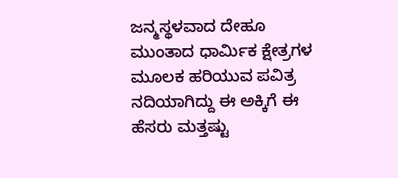ಜನ್ಮಸ್ಥಳವಾದ ದೇಹೂ ಮುಂತಾದ ಧಾರ್ಮಿಕ ಕ್ಷೇತ್ರಗಳ ಮೂಲಕ ಹರಿಯುವ ಪವಿತ್ರ ನದಿಯಾಗಿದ್ದು ಈ ಅಕ್ಕಿಗೆ ಈ ಹೆಸರು ಮತ್ತಷ್ಟು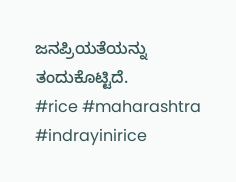ಜನಪ್ರಿಯತೆಯನ್ನು ತಂದುಕೊಟ್ಟಿದೆ.
#rice #maharashtra #indrayinirice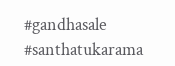#gandhasale #santhatukarama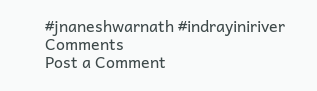#jnaneshwarnath #indrayiniriver
Comments
Post a Comment